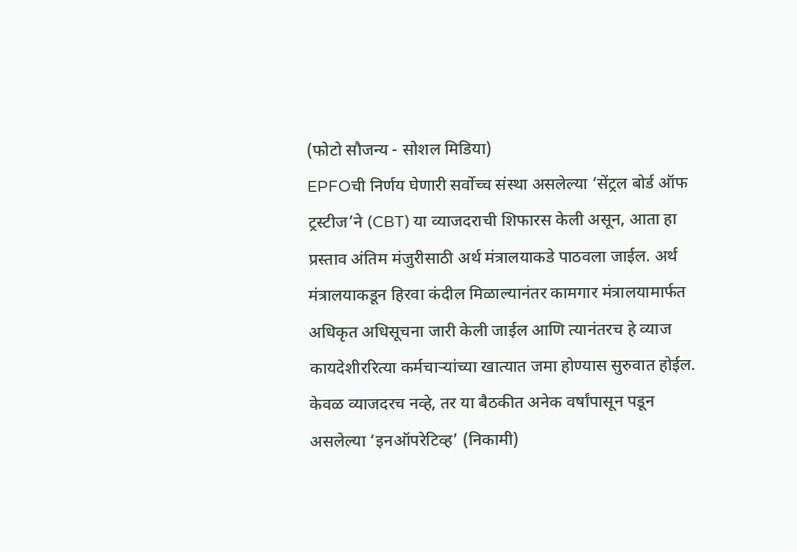(फोटो सौजन्य - सोशल मिडिया)
EPFOची निर्णय घेणारी सर्वोच्च संस्था असलेल्या ‘सेंट्रल बोर्ड ऑफ ट्रस्टीज’ने (CBT) या व्याजदराची शिफारस केली असून, आता हा प्रस्ताव अंतिम मंजुरीसाठी अर्थ मंत्रालयाकडे पाठवला जाईल. अर्थ मंत्रालयाकडून हिरवा कंदील मिळाल्यानंतर कामगार मंत्रालयामार्फत अधिकृत अधिसूचना जारी केली जाईल आणि त्यानंतरच हे व्याज कायदेशीररित्या कर्मचाऱ्यांच्या खात्यात जमा होण्यास सुरुवात होईल. केवळ व्याजदरच नव्हे, तर या बैठकीत अनेक वर्षांपासून पडून असलेल्या ‘इनऑपरेटिव्ह’ (निकामी)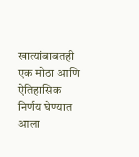खात्यांबाबतही एक मोठा आणि ऐतिहासिक निर्णय घेण्यात आला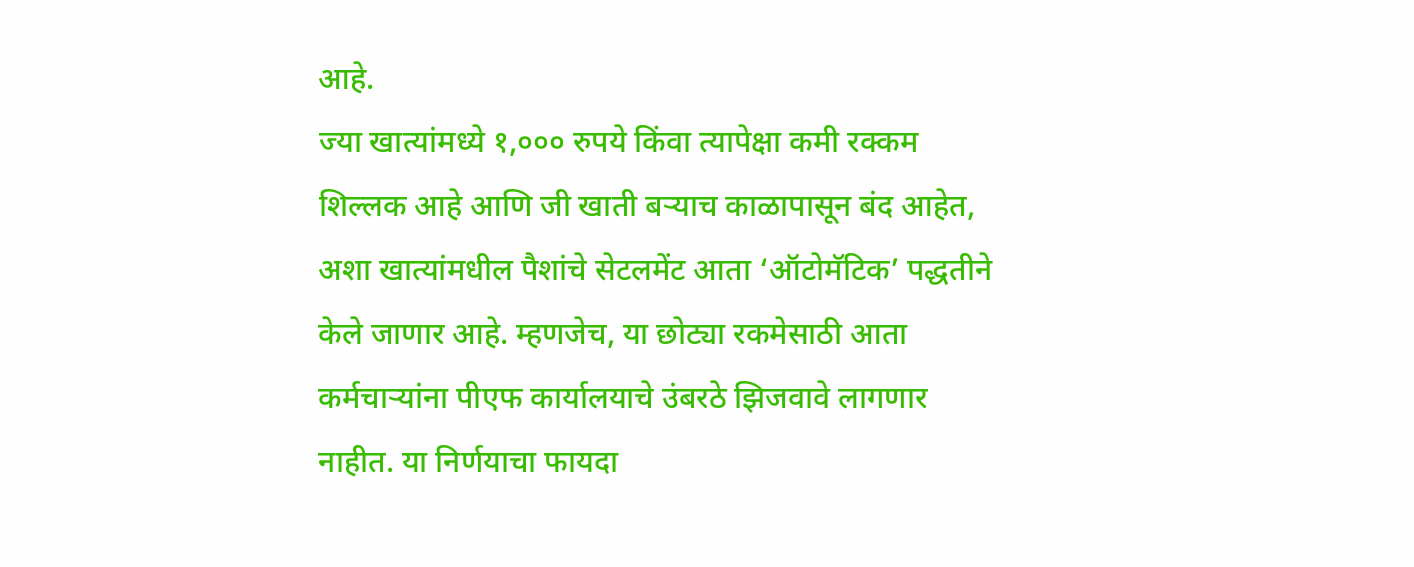आहे.
ज्या खात्यांमध्ये १,००० रुपये किंवा त्यापेक्षा कमी रक्कम शिल्लक आहे आणि जी खाती बऱ्याच काळापासून बंद आहेत, अशा खात्यांमधील पैशांचे सेटलमेंट आता ‘ऑटोमॅटिक’ पद्धतीने केले जाणार आहे. म्हणजेच, या छोट्या रकमेसाठी आता कर्मचाऱ्यांना पीएफ कार्यालयाचे उंबरठे झिजवावे लागणार नाहीत. या निर्णयाचा फायदा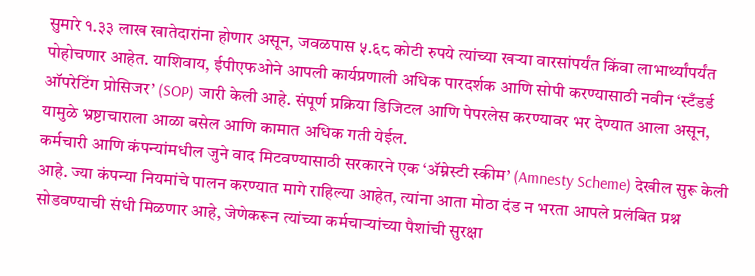सुमारे १.३३ लाख खातेदारांना होणार असून, जवळपास ५.६८ कोटी रुपये त्यांच्या खऱ्या वारसांपर्यंत किंवा लाभार्थ्यांपर्यंत पोहोचणार आहेत. याशिवाय, ईपीएफओने आपली कार्यप्रणाली अधिक पारदर्शक आणि सोपी करण्यासाठी नवीन ‘स्टँडर्ड ऑपरेटिंग प्रोसिजर’ (SOP) जारी केली आहे. संपूर्ण प्रक्रिया डिजिटल आणि पेपरलेस करण्यावर भर देण्यात आला असून, यामुळे भ्रष्टाचाराला आळा बसेल आणि कामात अधिक गती येईल.
कर्मचारी आणि कंपन्यांमधील जुने वाद मिटवण्यासाठी सरकारने एक ‘ॲम्नेस्टी स्कीम’ (Amnesty Scheme) देखील सुरू केली आहे. ज्या कंपन्या नियमांचे पालन करण्यात मागे राहिल्या आहेत, त्यांना आता मोठा दंड न भरता आपले प्रलंबित प्रश्न सोडवण्याची संधी मिळणार आहे, जेणेकरून त्यांच्या कर्मचाऱ्यांच्या पैशांची सुरक्षा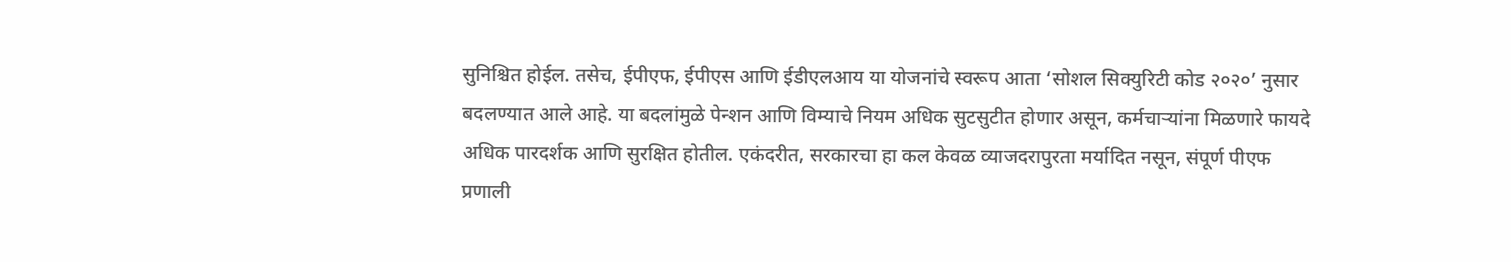सुनिश्चित होईल. तसेच, ईपीएफ, ईपीएस आणि ईडीएलआय या योजनांचे स्वरूप आता ‘सोशल सिक्युरिटी कोड २०२०’ नुसार बदलण्यात आले आहे. या बदलांमुळे पेन्शन आणि विम्याचे नियम अधिक सुटसुटीत होणार असून, कर्मचाऱ्यांना मिळणारे फायदे अधिक पारदर्शक आणि सुरक्षित होतील. एकंदरीत, सरकारचा हा कल केवळ व्याजदरापुरता मर्यादित नसून, संपूर्ण पीएफ प्रणाली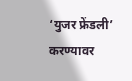‘युजर फ्रेंडली’ करण्यावर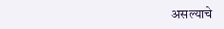असल्याचे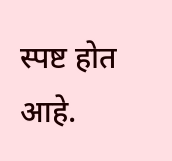स्पष्ट होत आहे.